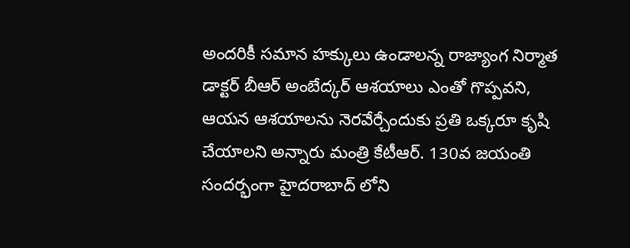అందరికీ సమాన హక్కులు ఉండాలన్న రాజ్యాంగ నిర్మాత డాక్టర్ బీఆర్ అంబేద్కర్ ఆశయాలు ఎంతో గొప్పవని, ఆయన ఆశయాలను నెరవేర్చేందుకు ప్రతి ఒక్కరూ కృషి చేయాలని అన్నారు మంత్రి కేటీఆర్. 130వ జయంతి సందర్భంగా హైదరాబాద్ లోని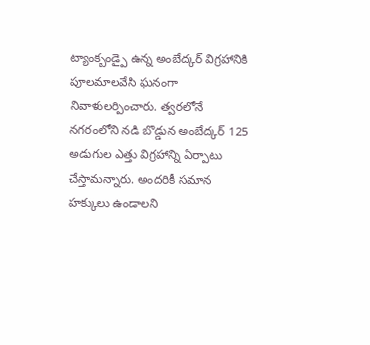ట్యాంక్బండ్పై ఉన్న అంబేద్కర్ విగ్రహానికి పూలమాలవేసి ఘనంగా నివాళులర్పించారు. త్వరలోనే నగరంలోని నడి బొడ్డున అంబేద్కర్ 125 అడుగుల ఎత్తు విగ్రహాన్ని ఏర్పాటు చేస్తామన్నారు. అందరికీ సమాన హక్కులు ఉండాలని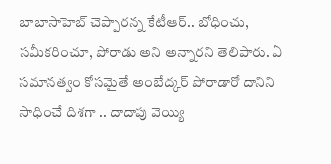బాబాసాహెబ్ చెప్పారన్న కేటీఆర్.. బోధించు, సమీకరించూ, పోరాడు అని అన్నారని తెలిపారు. ఏ సమానత్వం కోసమైతే అంబేద్కర్ పోరాడారో దానిని సాధించే దిశగా .. దాదాపు వెయ్యి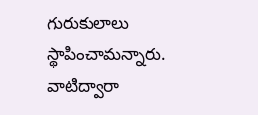గురుకులాలు స్థాపించామన్నారు. వాటిద్వారా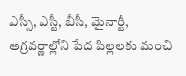ఎస్సీ, ఎస్టీ, బీసీ, మైనార్టీ, అగ్రవర్ణాల్లోని పేద పిల్లలకు మంచి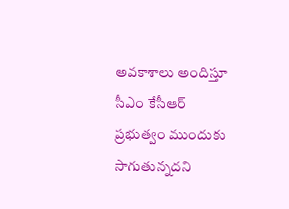అవకాశాలు అందిస్తూ సీఎం కేసీఆర్ ప్రభుత్వం ముందుకు సాగుతున్నదని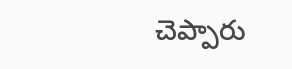చెప్పారు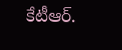కేటీఆర్.